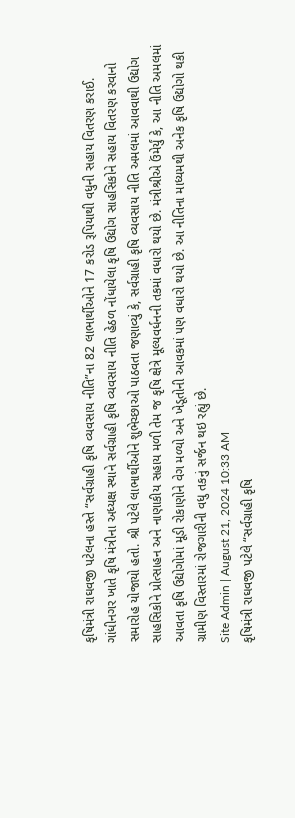કૃષિમંત્રી રાઘવજી પટેલના હસ્તે “સર્વગ્રાહી કૃષિ વ્યવસાય નીતિ”ના 82 લાભાર્થીઓને 17 કરોડ રૂપિયાથી વધુની સહાય વિતરણ કરાઈ. ગાંધીનગર ખાતે કૃષિ મંત્રીના અધ્યક્ષ સ્થાને સર્વગ્રાહી કૃષિ વ્યવસાય નીતિ હેઠળ નોંધાયેલા કૃષિ ઉદ્યોગ સાહસિકોને સહાય વિતરણ કરવાનો સમારોહ યોજાયો હતો. શ્રી પટેલે લાભાર્થીઓને શુભેચ્છાઓ પાઠવતા જણાવ્યું કે, સર્વગ્રાહી કૃષિ વ્યવસાય નીતિ અમલમાં આવવાથી ઉદ્યોગ સાહસિકોને પ્રોત્સાહન અને નાણાકીય સહાય મળી તેમ જ કૃષિ ક્ષેત્રે મૂલ્યવર્ધનની તકમાં વધારો થયો છે. મંત્રીશ્રીએ ઉંમેર્યું કે, આ નીતિ અમલમાં આવતા કૃષિ ઉદ્યોગોમાં મૂડી રોકાણોને વેગ મળ્યો અને ખેડૂતોની આવકમાં પણ વધારો થયો છે. આ નીતિના માધ્યમથી અનેક કૃષિ ઉદ્યોગો થકી ગ્રામીણ વિસ્તારમાં રોજગારીની વધુ તકનું સર્જન થઇ રહ્યું છે.
Site Admin | August 21, 2024 10:33 AM
કૃષિમંત્રી રાઘવજી પટેલે “સર્વગ્રાહી કૃષિ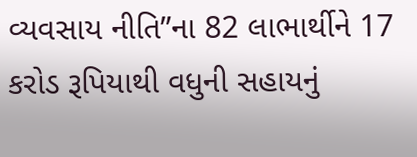વ્યવસાય નીતિ”ના 82 લાભાર્થીને 17 કરોડ રૂપિયાથી વધુની સહાયનું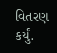વિતરણ કર્યું.